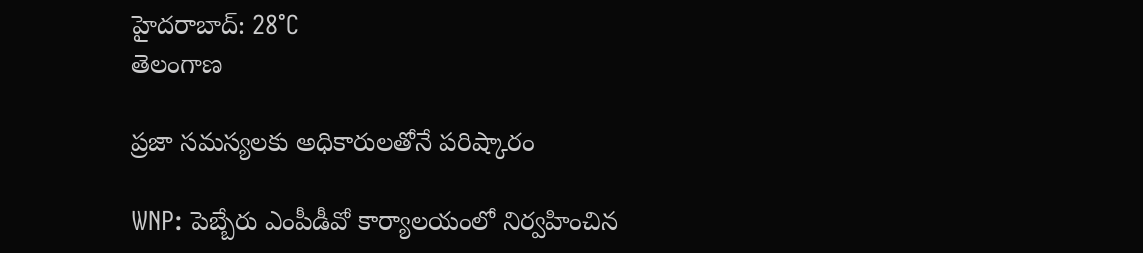హైదరాబాద్: 28°C
తెలంగాణ

ప్రజా సమస్యలకు అధికారులతోనే పరిష్కారం

WNP: పెబ్బేరు ఎంపీడీవో కార్యాలయంలో నిర్వహించిన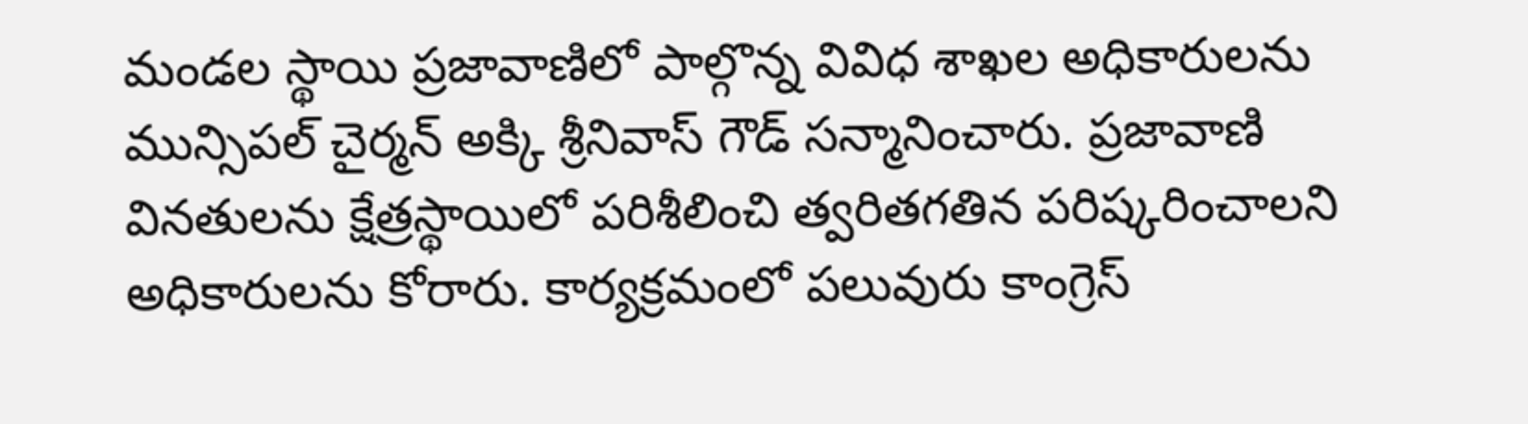మండల స్థాయి ప్రజావాణిలో పాల్గొన్న వివిధ శాఖల అధికారులను మున్సిపల్ చైర్మన్ అక్కి శ్రీనివాస్ గౌడ్ సన్మానించారు. ప్రజావాణి వినతులను క్షేత్రస్థాయిలో పరిశీలించి త్వరితగతిన పరిష్కరించాలని అధికారులను కోరారు. కార్యక్రమంలో పలువురు కాంగ్రెస్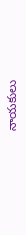నాయకులు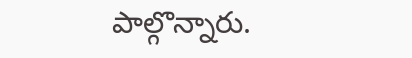పాల్గొన్నారు.